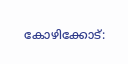കോഴിക്കോട്: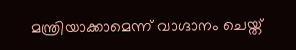മന്ത്രിയാക്കാമെന്ന് വാഗ്ദാനം ചെയ്ത്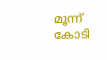മൂന്ന് കോടി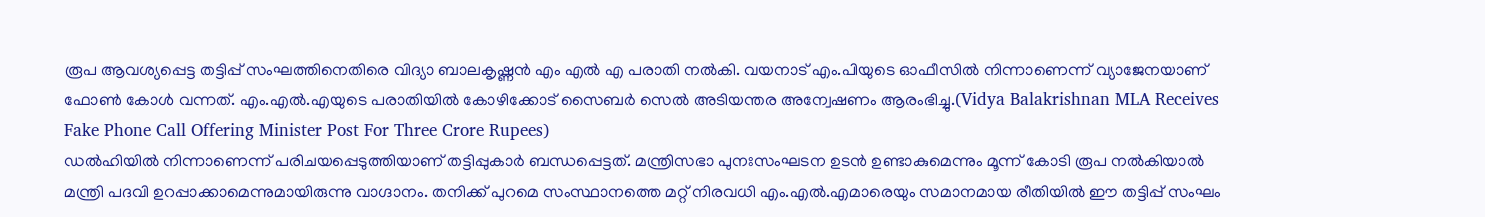രൂപ ആവശ്യപ്പെട്ട തട്ടിപ്പ് സംഘത്തിനെതിരെ വിദ്യാ ബാലകൃഷ്ണൻ എം എൽ എ പരാതി നൽകി. വയനാട് എം.പിയുടെ ഓഫീസിൽ നിന്നാണെന്ന് വ്യാജേനയാണ് ഫോൺ കോൾ വന്നത്. എം.എൽ.എയുടെ പരാതിയിൽ കോഴിക്കോട് സൈബർ സെൽ അടിയന്തര അന്വേഷണം ആരംഭിച്ചു.(Vidya Balakrishnan MLA Receives Fake Phone Call Offering Minister Post For Three Crore Rupees)
ഡൽഹിയിൽ നിന്നാണെന്ന് പരിചയപ്പെടുത്തിയാണ് തട്ടിപ്പുകാർ ബന്ധപ്പെട്ടത്. മന്ത്രിസഭാ പുനഃസംഘടന ഉടൻ ഉണ്ടാകുമെന്നും മൂന്ന് കോടി രൂപ നൽകിയാൽ മന്ത്രി പദവി ഉറപ്പാക്കാമെന്നുമായിരുന്നു വാഗ്ദാനം. തനിക്ക് പുറമെ സംസ്ഥാനത്തെ മറ്റ് നിരവധി എം.എൽ.എമാരെയും സമാനമായ രീതിയിൽ ഈ തട്ടിപ്പ് സംഘം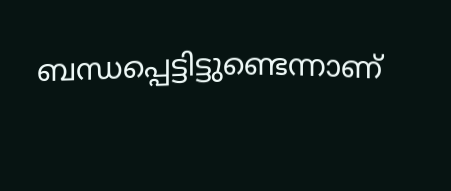ബന്ധപ്പെട്ടിട്ടുണ്ടെന്നാണ്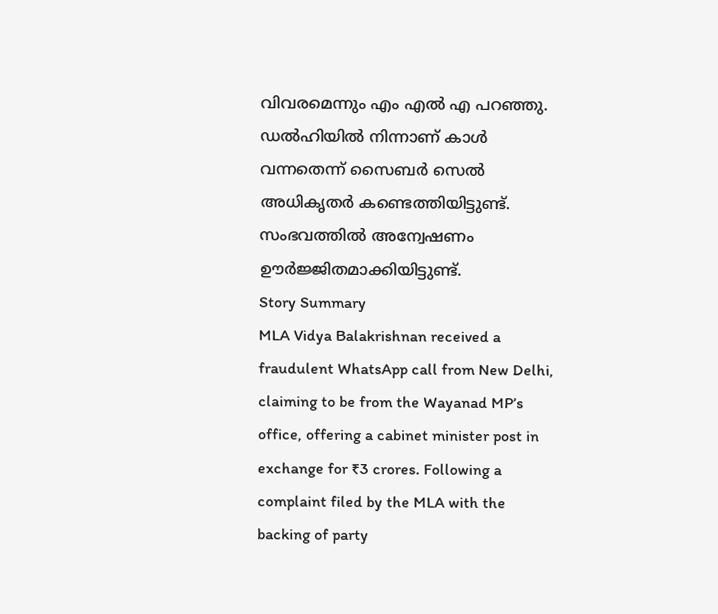വിവരമെന്നും എം എൽ എ പറഞ്ഞു.
ഡൽഹിയിൽ നിന്നാണ് കാൾ വന്നതെന്ന് സൈബർ സെൽ അധികൃതർ കണ്ടെത്തിയിട്ടുണ്ട്. സംഭവത്തിൽ അന്വേഷണം ഊർജ്ജിതമാക്കിയിട്ടുണ്ട്.
Story Summary
MLA Vidya Balakrishnan received a fraudulent WhatsApp call from New Delhi, claiming to be from the Wayanad MP’s office, offering a cabinet minister post in exchange for ₹3 crores. Following a complaint filed by the MLA with the backing of party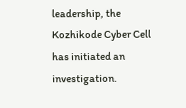leadership, the Kozhikode Cyber Cell has initiated an investigation.